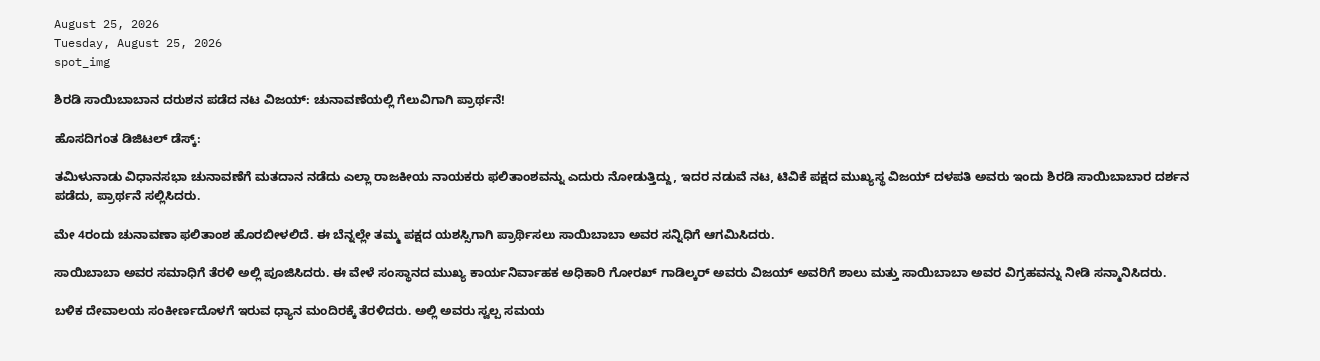August 25, 2026
Tuesday, August 25, 2026
spot_img

ಶಿರಡಿ ಸಾಯಿಬಾಬಾನ ದರುಶನ ಪಡೆದ ನಟ ವಿಜಯ್: ಚುನಾವಣೆಯಲ್ಲಿ ಗೆಲುವಿಗಾಗಿ ಪ್ರಾರ್ಥನೆ!

ಹೊಸದಿಗಂತ ಡಿಜಿಟಲ್ ಡೆಸ್ಕ್:

ತಮಿಳುನಾಡು ವಿಧಾನಸಭಾ ಚುನಾವಣೆಗೆ ಮತದಾನ ನಡೆದು ಎಲ್ಲಾ ರಾಜಕೀಯ ನಾಯಕರು ಫಲಿತಾಂಶವನ್ನು ಎದುರು ನೋಡುತ್ತಿದ್ದು, ಇದರ ನಡುವೆ ನಟ, ಟಿವಿಕೆ ಪಕ್ಷದ ಮುಖ್ಯಸ್ಥ ವಿಜಯ್ ದಳಪತಿ ಅವರು ಇಂದು ಶಿರಡಿ ಸಾಯಿಬಾಬಾರ ದರ್ಶನ ಪಡೆದು, ಪ್ರಾರ್ಥನೆ ಸಲ್ಲಿಸಿದರು.

ಮೇ 4ರಂದು ಚುನಾವಣಾ ಫಲಿತಾಂಶ ಹೊರಬೀಳಲಿದೆ. ಈ ಬೆನ್ನಲ್ಲೇ ತಮ್ಮ ಪಕ್ಷದ ಯಶಸ್ಸಿಗಾಗಿ ಪ್ರಾರ್ಥಿಸಲು ಸಾಯಿಬಾಬಾ ಅವರ ಸನ್ನಿಧಿಗೆ ಆಗಮಿಸಿದರು.

ಸಾಯಿಬಾಬಾ ಅವರ ಸಮಾಧಿಗೆ ತೆರಳಿ ಅಲ್ಲಿ ಪೂಜಿಸಿದರು. ಈ ವೇಳೆ ಸಂಸ್ಥಾನದ ಮುಖ್ಯ ಕಾರ್ಯನಿರ್ವಾಹಕ ಅಧಿಕಾರಿ ಗೋರಖ್ ಗಾಡಿಲ್ಕರ್ ಅವರು ವಿಜಯ್ ಅವರಿಗೆ ಶಾಲು ಮತ್ತು ಸಾಯಿಬಾಬಾ ಅವರ ವಿಗ್ರಹವನ್ನು ನೀಡಿ ಸನ್ಮಾನಿಸಿದರು.

ಬಳಿಕ ದೇವಾಲಯ ಸಂಕೀರ್ಣದೊಳಗೆ ಇರುವ ಧ್ಯಾನ ಮಂದಿರಕ್ಕೆ ತೆರಳಿದರು. ಅಲ್ಲಿ ಅವರು ಸ್ವಲ್ಪ ಸಮಯ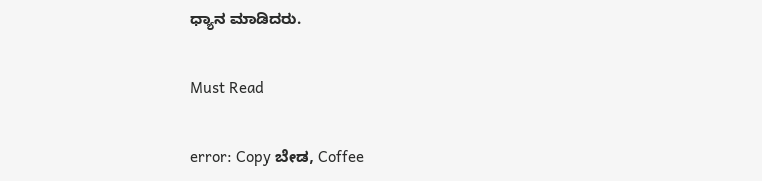ಧ್ಯಾನ ಮಾಡಿದರು.

Must Read

error: Copy ಬೇಡ, Coffee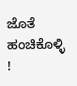ಜೊತೆ ಹಂಚಿಕೊಳ್ಳಿ !